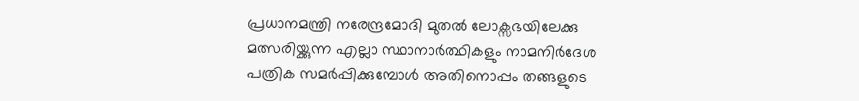പ്രധാനമന്ത്രി നരേന്ദ്രമോദി മുതൽ ലോക്സഭയിലേക്കു മത്സരിയ്ക്കുന്ന എല്ലാ സ്ഥാനാർത്ഥികളും നാമനിർദേശ പത്രിക സമർപ്പിക്കുമ്പോൾ അതിനൊപ്പം തങ്ങളുടെ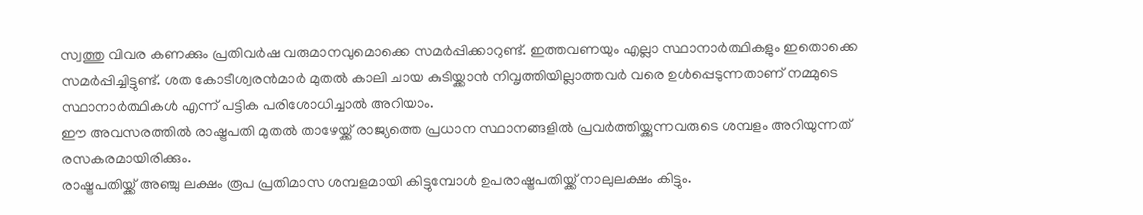സ്വത്തു വിവര കണക്കും പ്രതിവർഷ വരുമാനവുമൊക്കെ സമർപ്പിക്കാറുണ്ട്. ഇത്തവണയും എല്ലാ സ്ഥാനാർത്ഥികളും ഇതൊക്കെ സമർപ്പിച്ചിട്ടുണ്ട്. ശത കോടീശ്വരൻമാർ മുതൽ കാലി ചായ കുടിയ്ക്കാൻ നിവൃത്തിയില്ലാത്തവർ വരെ ഉൾപ്പെടുന്നതാണ് നമ്മുടെ സ്ഥാനാർത്ഥികൾ എന്ന് പട്ടിക പരിശോധിച്ചാൽ അറിയാം.
ഈ അവസരത്തിൽ രാഷ്ട്രപതി മുതൽ താഴേയ്ക്ക് രാജ്യത്തെ പ്രധാന സ്ഥാനങ്ങളിൽ പ്രവർത്തിയ്ക്കുന്നവരുടെ ശമ്പളം അറിയുന്നത് രസകരമായിരിക്കും.
രാഷ്ട്രപതിയ്ക്ക് അഞ്ചു ലക്ഷം രൂപ പ്രതിമാസ ശമ്പളമായി കിട്ടുമ്പോൾ ഉപരാഷ്ട്രപതിയ്ക്ക് നാലുലക്ഷം കിട്ടും.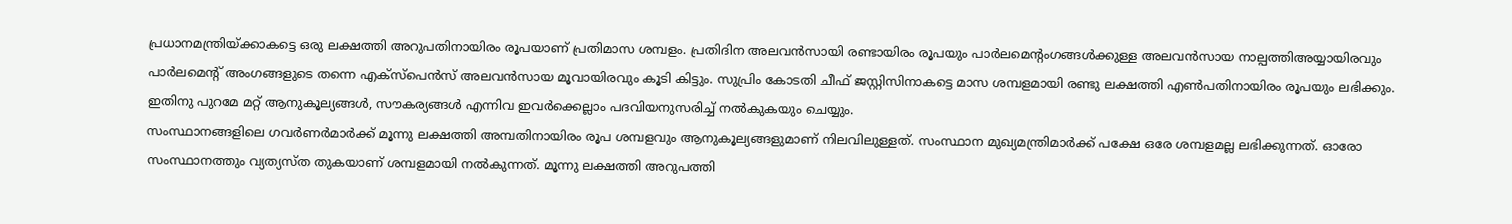പ്രധാനമന്ത്രിയ്ക്കാകട്ടെ ഒരു ലക്ഷത്തി അറുപതിനായിരം രൂപയാണ് പ്രതിമാസ ശമ്പളം. പ്രതിദിന അലവൻസായി രണ്ടായിരം രൂപയും പാർലമെൻ്റംഗങ്ങൾക്കുള്ള അലവൻസായ നാല്പത്തിഅയ്യായിരവും പാർലമെൻ്റ് അംഗങ്ങളുടെ തന്നെ എക്സ്പെൻസ് അലവൻസായ മൂവായിരവും കൂടി കിട്ടും. സുപ്രിം കോടതി ചീഫ് ജസ്റ്റിസിനാകട്ടെ മാസ ശമ്പളമായി രണ്ടു ലക്ഷത്തി എൺപതിനായിരം രൂപയും ലഭിക്കും. ഇതിനു പുറമേ മറ്റ് ആനുകൂല്യങ്ങൾ, സൗകര്യങ്ങൾ എന്നിവ ഇവർക്കെല്ലാം പദവിയനുസരിച്ച് നൽകുകയും ചെയ്യും.
സംസ്ഥാനങ്ങളിലെ ഗവർണർമാർക്ക് മൂന്നു ലക്ഷത്തി അമ്പതിനായിരം രൂപ ശമ്പളവും ആനുകൂല്യങ്ങളുമാണ് നിലവിലുള്ളത്. സംസ്ഥാന മുഖ്യമന്ത്രിമാർക്ക് പക്ഷേ ഒരേ ശമ്പളമല്ല ലഭിക്കുന്നത്. ഓരോ സംസ്ഥാനത്തും വ്യത്യസ്ത തുകയാണ് ശമ്പളമായി നൽകുന്നത്. മൂന്നു ലക്ഷത്തി അറുപത്തി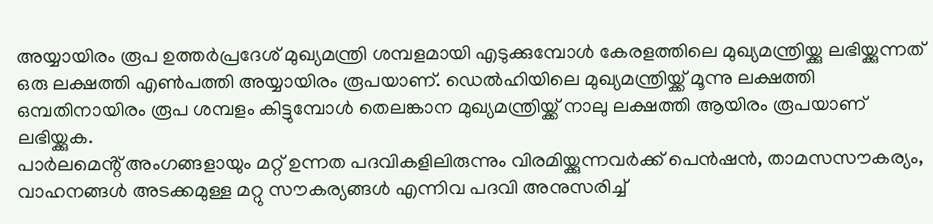അയ്യായിരം രൂപ ഉത്തർപ്രദേശ് മുഖ്യമന്ത്രി ശമ്പളമായി എടുക്കുമ്പോൾ കേരളത്തിലെ മുഖ്യമന്ത്രിയ്ക്കു ലഭിയ്ക്കുന്നത് ഒരു ലക്ഷത്തി എൺപത്തി അയ്യായിരം രൂപയാണ്. ഡെൽഹിയിലെ മുഖ്യമന്ത്രിയ്ക്ക് മൂന്നു ലക്ഷത്തി ഒമ്പതിനായിരം രൂപ ശമ്പളം കിട്ടുമ്പോൾ തെലങ്കാന മുഖ്യമന്ത്രിയ്ക്ക് നാലു ലക്ഷത്തി ആയിരം രൂപയാണ് ലഭിയ്ക്കുക.
പാർലമെൻ്റ് അംഗങ്ങളായും മറ്റ് ഉന്നത പദവികളിലിരുന്നും വിരമിയ്ക്കുന്നവർക്ക് പെൻഷൻ, താമസസൗകര്യം, വാഹനങ്ങൾ അടക്കമുള്ള മറ്റു സൗകര്യങ്ങൾ എന്നിവ പദവി അനുസരിച്ച്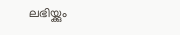ലഭിയ്ക്കും